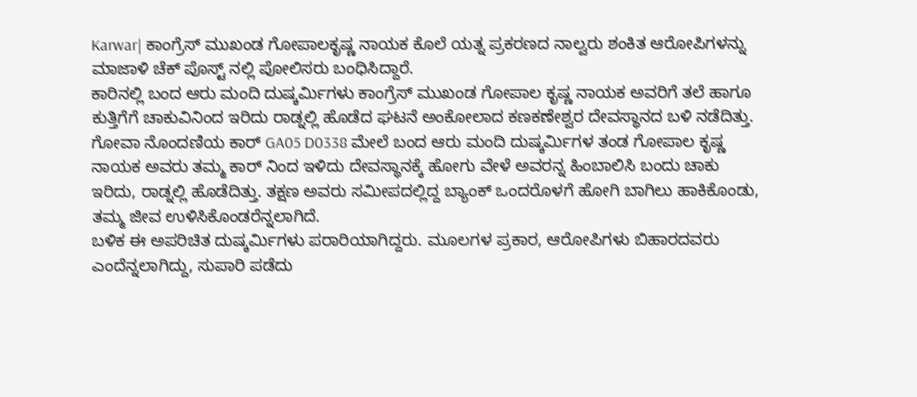Karwar| ಕಾಂಗ್ರೆಸ್ ಮುಖಂಡ ಗೋಪಾಲಕೃಷ್ಣ ನಾಯಕ ಕೊಲೆ ಯತ್ನ ಪ್ರಕರಣದ ನಾಲ್ವರು ಶಂಕಿತ ಆರೋಪಿಗಳನ್ನು ಮಾಜಾಳಿ ಚೆಕ್ ಪೊಸ್ಟ್ ನಲ್ಲಿ ಪೋಲಿಸರು ಬಂಧಿಸಿದ್ದಾರೆ.
ಕಾರಿನಲ್ಲಿ ಬಂದ ಆರು ಮಂದಿ ದುಷ್ಕರ್ಮಿಗಳು ಕಾಂಗ್ರೆಸ್ ಮುಖಂಡ ಗೋಪಾಲ ಕೃಷ್ಣ ನಾಯಕ ಅವರಿಗೆ ತಲೆ ಹಾಗೂ ಕುತ್ತಿಗೆಗೆ ಚಾಕುವಿನಿಂದ ಇರಿದು ರಾಡ್ನಲ್ಲಿ ಹೊಡೆದ ಘಟನೆ ಅಂಕೋಲಾದ ಕಣಕಣೇಶ್ವರ ದೇವಸ್ಥಾನದ ಬಳಿ ನಡೆದಿತ್ತು.
ಗೋವಾ ನೊಂದಣಿಯ ಕಾರ್ GA05 D0338 ಮೇಲೆ ಬಂದ ಆರು ಮಂದಿ ದುಷ್ಕರ್ಮಿಗಳ ತಂಡ ಗೋಪಾಲ ಕೃಷ್ಣ ನಾಯಕ ಅವರು ತಮ್ಮ ಕಾರ್ ನಿಂದ ಇಳಿದು ದೇವಸ್ಥಾನಕ್ಕೆ ಹೋಗು ವೇಳೆ ಅವರನ್ನ ಹಿಂಬಾಲಿಸಿ ಬಂದು ಚಾಕು ಇರಿದು, ರಾಡ್ನಲ್ಲಿ ಹೊಡೆದಿತ್ತು. ತಕ್ಷಣ ಅವರು ಸಮೀಪದಲ್ಲಿದ್ದ ಬ್ಯಾಂಕ್ ಒಂದರೊಳಗೆ ಹೋಗಿ ಬಾಗಿಲು ಹಾಕಿಕೊಂಡು, ತಮ್ಮ ಜೀವ ಉಳಿಸಿಕೊಂಡರೆನ್ನಲಾಗಿದೆ.
ಬಳಿಕ ಈ ಅಪರಿಚಿತ ದುಷ್ಕರ್ಮಿಗಳು ಪರಾರಿಯಾಗಿದ್ದರು. ಮೂಲಗಳ ಪ್ರಕಾರ, ಆರೋಪಿಗಳು ಬಿಹಾರದವರು ಎಂದೆನ್ನಲಾಗಿದ್ದು, ಸುಪಾರಿ ಪಡೆದು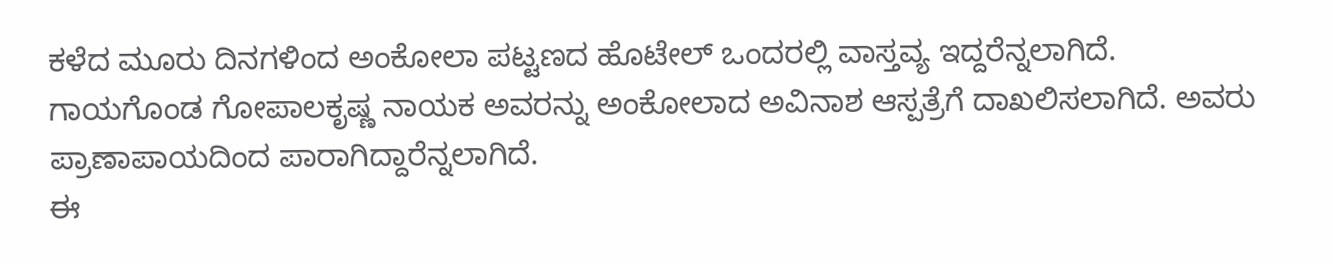ಕಳೆದ ಮೂರು ದಿನಗಳಿಂದ ಅಂಕೋಲಾ ಪಟ್ಟಣದ ಹೊಟೇಲ್ ಒಂದರಲ್ಲಿ ವಾಸ್ತವ್ಯ ಇದ್ದರೆನ್ನಲಾಗಿದೆ.
ಗಾಯಗೊಂಡ ಗೋಪಾಲಕೃಷ್ಣ ನಾಯಕ ಅವರನ್ನು ಅಂಕೋಲಾದ ಅವಿನಾಶ ಆಸ್ಪತ್ರೆಗೆ ದಾಖಲಿಸಲಾಗಿದೆ. ಅವರು ಪ್ರಾಣಾಪಾಯದಿಂದ ಪಾರಾಗಿದ್ದಾರೆನ್ನಲಾಗಿದೆ.
ಈ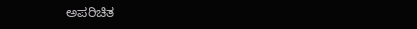ಅಪರಿಚಿತ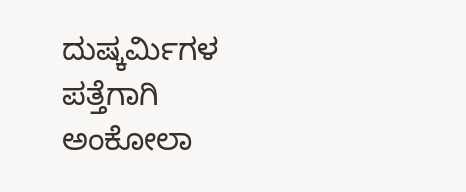ದುಷ್ಕರ್ಮಿಗಳ ಪತ್ತೆಗಾಗಿ ಅಂಕೋಲಾ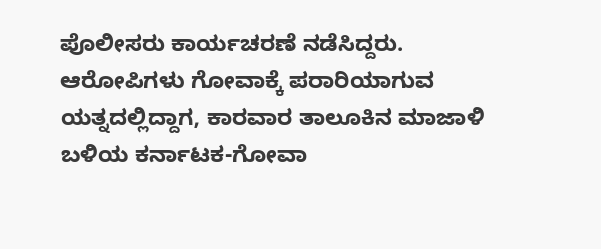ಪೊಲೀಸರು ಕಾರ್ಯಚರಣೆ ನಡೆಸಿದ್ದರು. ಆರೋಪಿಗಳು ಗೋವಾಕ್ಕೆ ಪರಾರಿಯಾಗುವ ಯತ್ನದಲ್ಲಿದ್ದಾಗ, ಕಾರವಾರ ತಾಲೂಕಿನ ಮಾಜಾಳಿ ಬಳಿಯ ಕರ್ನಾಟಕ-ಗೋವಾ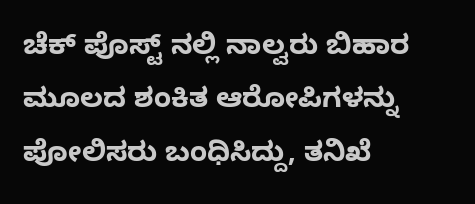ಚೆಕ್ ಪೊಸ್ಟ್ ನಲ್ಲಿ ನಾಲ್ವರು ಬಿಹಾರ ಮೂಲದ ಶಂಕಿತ ಆರೋಪಿಗಳನ್ನು ಪೋಲಿಸರು ಬಂಧಿಸಿದ್ದು, ತನಿಖೆ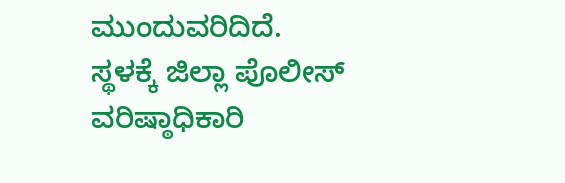ಮುಂದುವರಿದಿದೆ.
ಸ್ಥಳಕ್ಕೆ ಜಿಲ್ಲಾ ಪೊಲೀಸ್ ವರಿಷ್ಠಾಧಿಕಾರಿ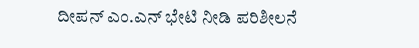ದೀಪನ್ ಎಂ.ಎನ್ ಭೇಟಿ ನೀಡಿ ಪರಿಶೀಲನೆ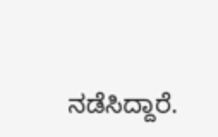ನಡೆಸಿದ್ದಾರೆ.